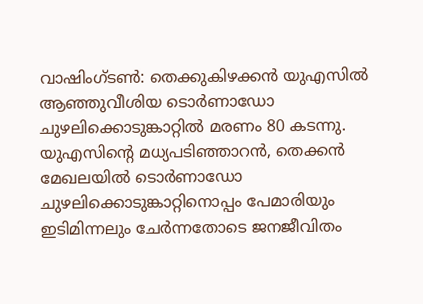വാഷിംഗ്ടൺ: തെക്കുകിഴക്കൻ യുഎസിൽ ആഞ്ഞുവീശിയ ടൊർണാഡോ ചുഴലിക്കൊടുങ്കാറ്റിൽ മരണം 80 കടന്നു. യുഎസിന്റെ മധ്യപടിഞ്ഞാറൻ, തെക്കൻ മേഖലയിൽ ടൊർണാഡോ ചുഴലിക്കൊടുങ്കാറ്റിനൊപ്പം പേമാരിയും ഇടിമിന്നലും ചേർന്നതോടെ ജനജീവിതം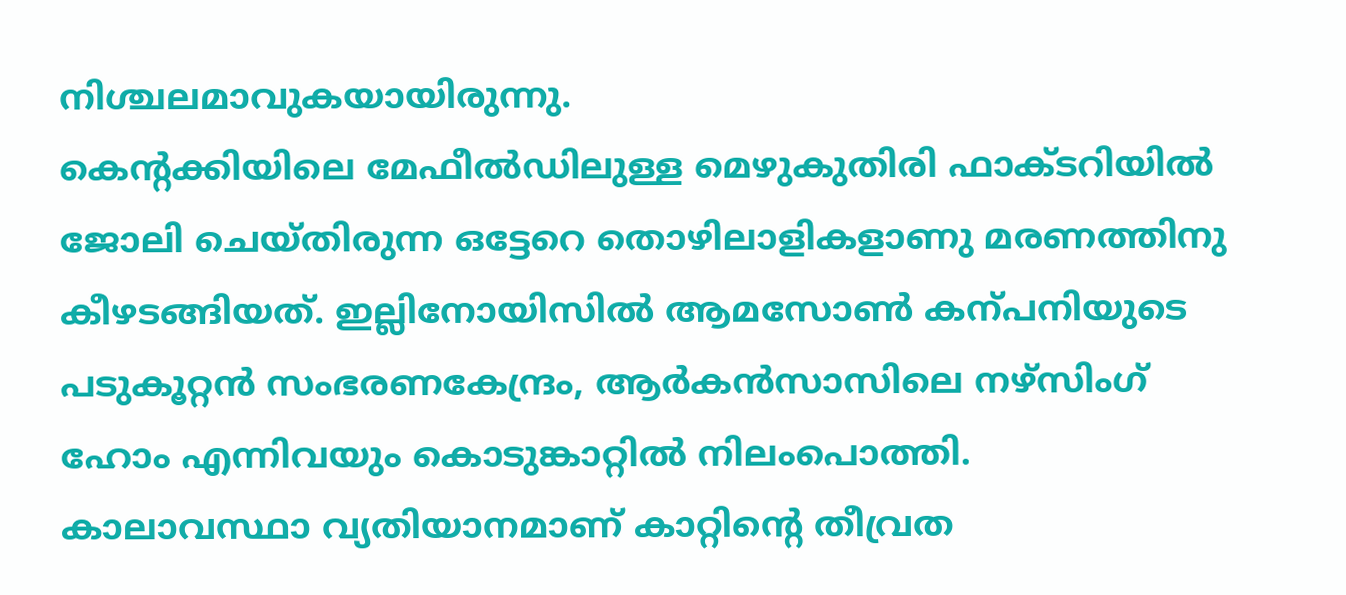നിശ്ചലമാവുകയായിരുന്നു.
കെന്റക്കിയിലെ മേഫീൽഡിലുള്ള മെഴുകുതിരി ഫാക്ടറിയിൽ ജോലി ചെയ്തിരുന്ന ഒട്ടേറെ തൊഴിലാളികളാണു മരണത്തിനു കീഴടങ്ങിയത്. ഇല്ലിനോയിസിൽ ആമസോൺ കന്പനിയുടെ പടുകൂറ്റൻ സംഭരണകേന്ദ്രം, ആർകൻസാസിലെ നഴ്സിംഗ് ഹോം എന്നിവയും കൊടുങ്കാറ്റിൽ നിലംപൊത്തി.
കാലാവസ്ഥാ വ്യതിയാനമാണ് കാറ്റിന്റെ തീവ്രത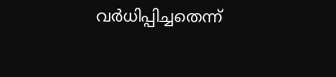വർധിപ്പിച്ചതെന്ന്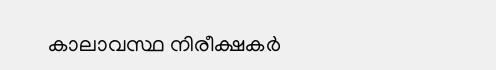കാലാവസ്ഥ നിരീക്ഷകർ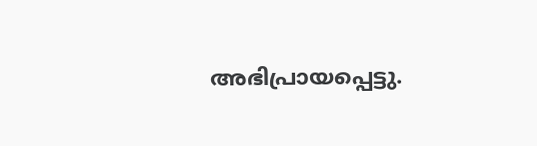അഭിപ്രായപ്പെട്ടു.